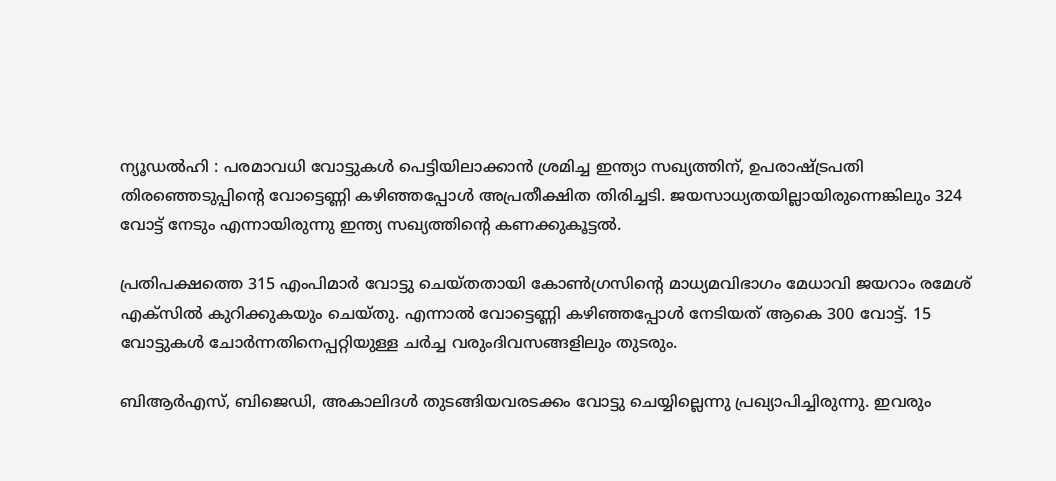ന്യൂഡൽഹി : പരമാവധി വോട്ടുകൾ പെട്ടിയിലാക്കാൻ ശ്രമിച്ച ഇന്ത്യാ സഖ്യത്തിന്, ഉപരാഷ്ട്രപതി തിരഞ്ഞെടുപ്പിന്റെ വോട്ടെണ്ണി കഴിഞ്ഞപ്പോൾ അപ്രതീക്ഷിത തിരിച്ചടി. ജയസാധ്യതയില്ലായിരുന്നെങ്കിലും 324 വോട്ട് നേടും എന്നായിരുന്നു ഇന്ത്യ സഖ്യത്തിന്റെ കണക്കുകൂട്ടൽ.

പ്രതിപക്ഷത്തെ 315 എംപിമാർ വോട്ടു ചെയ്തതായി കോൺഗ്രസിന്റെ മാധ്യമവിഭാഗം മേധാവി ജയറാം രമേശ് എക്സിൽ കുറിക്കുകയും ചെയ്തു. എന്നാൽ വോട്ടെണ്ണി കഴിഞ്ഞപ്പോൾ നേടിയത് ആകെ 300 വോട്ട്. 15 വോട്ടുകൾ ചോർന്നതിനെപ്പറ്റിയുള്ള ചർച്ച വരുംദിവസങ്ങളിലും തുടരും.

ബിആർഎസ്, ബിജെഡി, അകാലിദൾ തുടങ്ങിയവരടക്കം വോട്ടു ചെയ്യില്ലെന്നു പ്രഖ്യാപിച്ചിരുന്നു. ഇവരും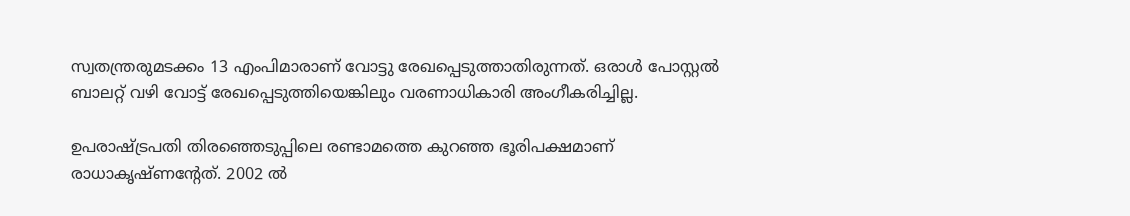സ്വതന്ത്രരുമടക്കം 13 എംപിമാരാണ് വോട്ടു രേഖപ്പെടുത്താതിരുന്നത്. ഒരാൾ പോസ്റ്റൽ ബാലറ്റ് വഴി വോട്ട് രേഖപ്പെടുത്തിയെങ്കിലും വരണാധികാരി അംഗീകരിച്ചില്ല.

ഉപരാഷ്ട്രപതി തിരഞ്ഞെടുപ്പിലെ രണ്ടാമത്തെ കുറഞ്ഞ ഭൂരിപക്ഷമാണ് രാധാകൃഷ്ണന്റേത്. 2002 ൽ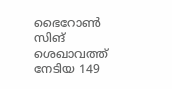ഭൈറോൺ സിങ് ശെഖാവത്ത് നേടിയ 149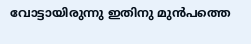വോട്ടായിരുന്നു ഇതിനു മുൻപത്തെ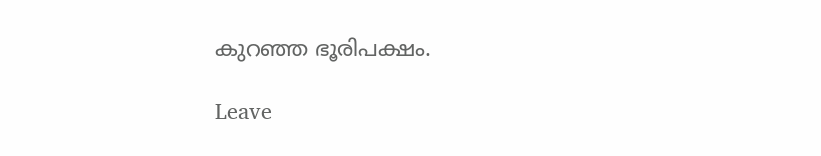കുറഞ്ഞ ഭൂരിപക്ഷം.

Leave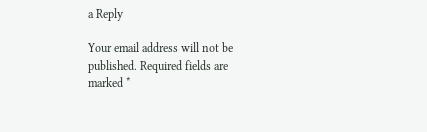a Reply

Your email address will not be published. Required fields are marked *